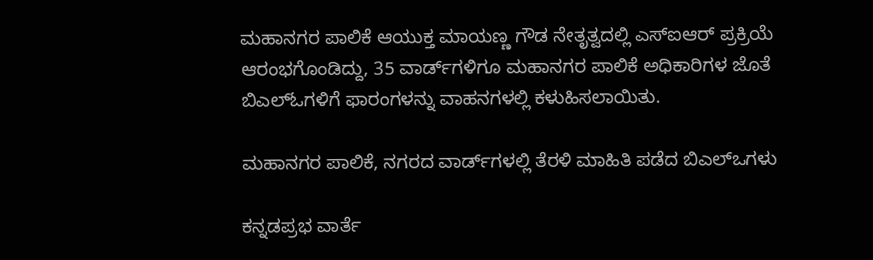ಮಹಾನಗರ ಪಾಲಿಕೆ ಆಯುಕ್ತ ಮಾಯಣ್ಣ ಗೌಡ ನೇತೃತ್ವದಲ್ಲಿ ಎಸ್ಐಆರ್ ಪ್ರಕ್ರಿಯೆ ಆರಂಭಗೊಂಡಿದ್ದು, 35 ವಾರ್ಡ್‌ಗಳಿಗೂ ಮಹಾನಗರ ಪಾಲಿಕೆ ಅಧಿಕಾರಿಗಳ ಜೊತೆ ಬಿಎಲ್ಓಗಳಿಗೆ ಫಾರಂಗಳನ್ನು ವಾಹನಗಳಲ್ಲಿ ಕಳುಹಿಸಲಾಯಿತು.

ಮಹಾನಗರ ಪಾಲಿಕೆ, ನಗರದ ವಾರ್ಡ್‌ಗಳಲ್ಲಿ ತೆರಳಿ ಮಾಹಿತಿ ಪಡೆದ ಬಿಎಲ್‌ಒಗಳು

ಕನ್ನಡಪ್ರಭ ವಾರ್ತೆ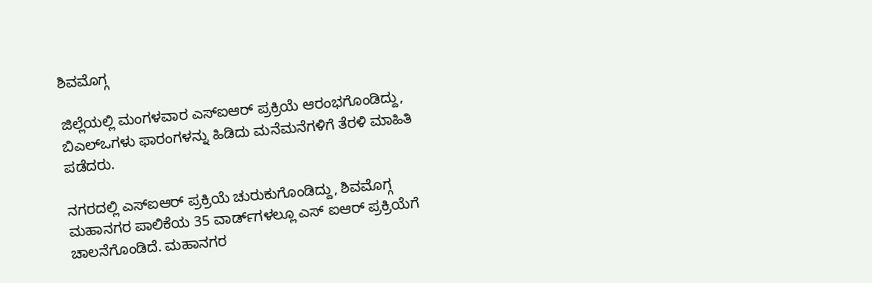ಶಿವಮೊಗ್ಗ

ಜಿಲ್ಲೆಯಲ್ಲಿ ಮಂಗಳವಾರ ಎಸ್ಐಆರ್ ಪ್ರಕ್ರಿಯೆ ಆರಂಭಗೊಂಡಿದ್ದು, ಬಿಎಲ್‌ಒಗಳು ಫಾರಂಗಳನ್ನು ಹಿಡಿದು ಮನೆಮನೆಗಳಿಗೆ ತೆರಳಿ ಮಾಹಿತಿ ಪಡೆದರು.

ನಗರದಲ್ಲಿ ಎಸ್ಐಆರ್ ಪ್ರಕ್ರಿಯೆ ಚುರುಕುಗೊಂಡಿದ್ದು, ಶಿವಮೊಗ್ಗ ಮಹಾನಗರ ಪಾಲಿಕೆಯ 35 ವಾರ್ಡ್‌ಗಳಲ್ಲೂ ಎಸ್ ಐಆರ್ ಪ್ರಕ್ರಿಯೆಗೆ ಚಾಲನೆಗೊಂಡಿದೆ. ಮಹಾನಗರ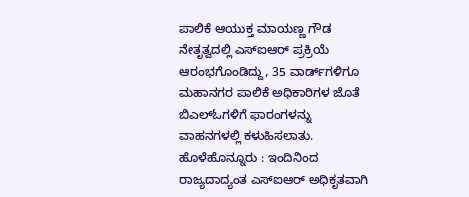ಪಾಲಿಕೆ ಆಯುಕ್ತ ಮಾಯಣ್ಣ ಗೌಡ ನೇತೃತ್ವದಲ್ಲಿ ಎಸ್ಐಆರ್ ಪ್ರಕ್ರಿಯೆ ಆರಂಭಗೊಂಡಿದ್ದು, 35 ವಾರ್ಡ್‌ಗಳಿಗೂ ಮಹಾನಗರ ಪಾಲಿಕೆ ಅಧಿಕಾರಿಗಳ ಜೊತೆ ಬಿಎಲ್ಓಗಳಿಗೆ ಫಾರಂಗಳನ್ನು ವಾಹನಗಳಲ್ಲಿ ಕಳುಹಿಸಲಾತು. ಹೊಳೆಹೊನ್ನೂರು : ಇಂದಿನಿಂದ ರಾಜ್ಯದಾದ್ಯಂತ ಎಸ್ಐಆರ್ ಅಧಿಕೃತವಾಗಿ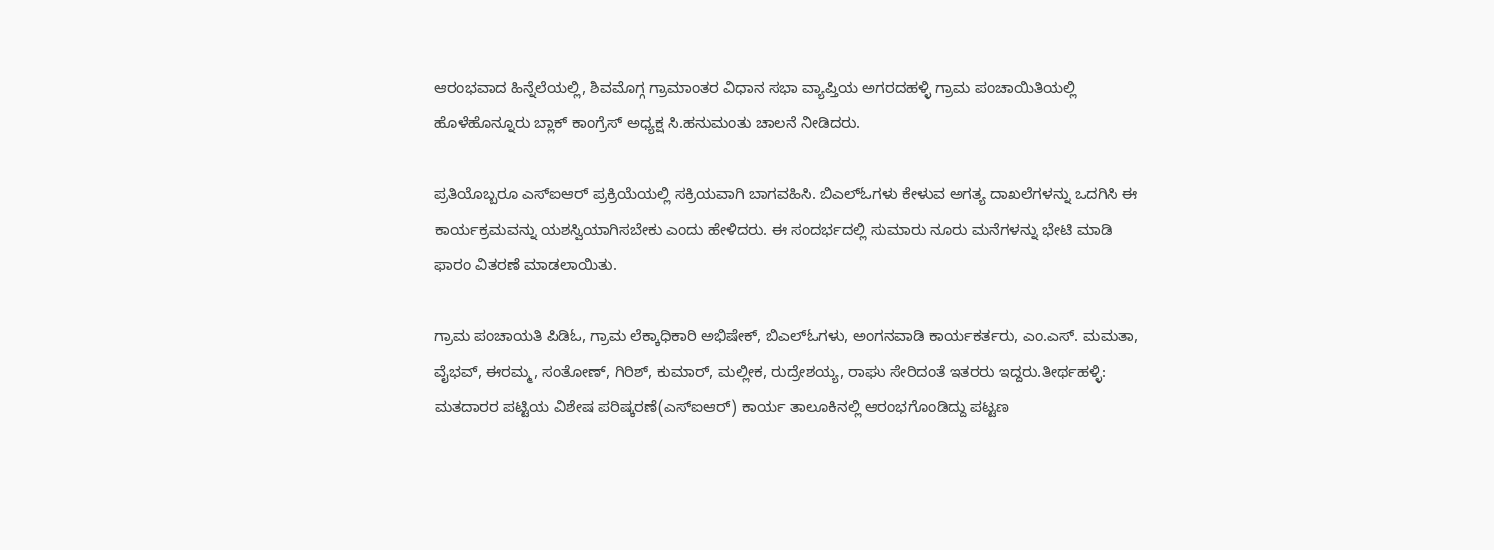ಆರಂಭವಾದ ಹಿನ್ನೆಲೆಯಲ್ಲಿ, ಶಿವಮೊಗ್ಗ ಗ್ರಾಮಾಂತರ ವಿಧಾನ ಸಭಾ ವ್ಯಾಪ್ತಿಯ ಅಗರದಹಳ್ಳಿ ಗ್ರಾಮ ಪಂಚಾಯಿತಿಯಲ್ಲಿ ಹೊಳೆಹೊನ್ನೂರು ಬ್ಲಾಕ್ ಕಾಂಗ್ರೆಸ್ ಅಧ್ಯಕ್ಷ ಸಿ.ಹನುಮಂತು ಚಾಲನೆ ನೀಡಿದರು.

ಪ್ರತಿಯೊಬ್ಬರೂ ಎಸ್ಐಆರ್ ಪ್ರಕ್ರಿಯೆಯಲ್ಲಿ ಸಕ್ರಿಯವಾಗಿ ಬಾಗವಹಿಸಿ. ಬಿಎಲ್ಓಗಳು ಕೇಳುವ ಅಗತ್ಯ ದಾಖಲೆಗಳನ್ನು ಒದಗಿಸಿ ಈ ಕಾರ್ಯಕ್ರಮವನ್ನು ಯಶಸ್ವಿಯಾಗಿಸಬೇಕು ಎಂದು ಹೇಳಿದರು. ಈ ಸಂದರ್ಭದಲ್ಲಿ ಸುಮಾರು ನೂರು ಮನೆಗಳನ್ನು ಭೇಟಿ ಮಾಡಿ ಫಾರಂ ವಿತರಣೆ ಮಾಡಲಾಯಿತು.

ಗ್ರಾಮ ಪಂಚಾಯತಿ ಪಿಡಿಓ, ಗ್ರಾಮ ಲೆಕ್ಕಾಧಿಕಾರಿ ಅಭಿಷೇಕ್, ಬಿಎಲ್ಓಗಳು, ಅಂಗನವಾಡಿ ಕಾರ್ಯಕರ್ತರು, ಎಂ.ಎಸ್. ಮಮತಾ, ವೈಭವ್, ಈರಮ್ಮ, ಸಂತೋಣ್, ಗಿರಿಶ್, ಕುಮಾರ್, ಮಲ್ಲೀಕ, ರುದ್ರೇಶಯ್ಯ, ರಾಘು ಸೇರಿದಂತೆ ಇತರರು ಇದ್ದರು.ತೀರ್ಥಹಳ್ಳಿ: ಮತದಾರರ ಪಟ್ಟಿಯ ವಿಶೇಷ ಪರಿಷ್ಕರಣೆ(ಎಸ್‍ಐಆರ್) ಕಾರ್ಯ ತಾಲೂಕಿನಲ್ಲಿ ಆರಂಭಗೊಂಡಿದ್ದು ಪಟ್ಟಣ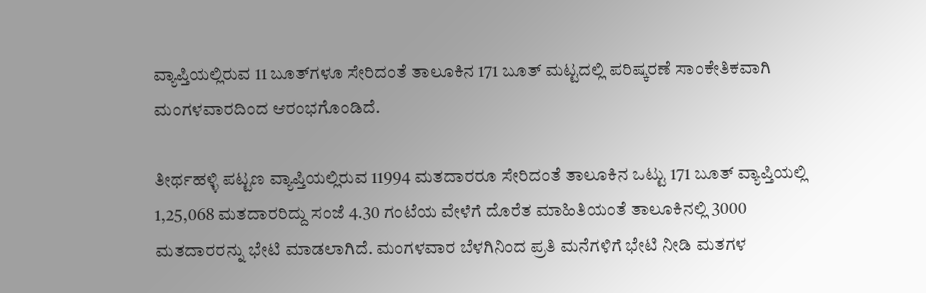ವ್ಯಾಪ್ತಿಯಲ್ಲಿರುವ 11 ಬೂತ್‍ಗಳೂ ಸೇರಿದಂತೆ ತಾಲೂಕಿನ 171 ಬೂತ್ ಮಟ್ಟದಲ್ಲಿ ಪರಿಷ್ಕರಣೆ ಸಾಂಕೇತಿಕವಾಗಿ ಮಂಗಳವಾರದಿಂದ ಆರಂಭಗೊಂಡಿದೆ.

ತೀರ್ಥಹಳ್ಳಿ ಪಟ್ಟಣ ವ್ಯಾಪ್ತಿಯಲ್ಲಿರುವ 11994 ಮತದಾರರೂ ಸೇರಿದಂತೆ ತಾಲೂಕಿನ ಒಟ್ಟು 171 ಬೂತ್ ವ್ಯಾಪ್ತಿಯಲ್ಲಿ 1,25,068 ಮತದಾರರಿದ್ದು ಸಂಜೆ 4.30 ಗಂಟೆಯ ವೇಳೆಗೆ ದೊರೆತ ಮಾಹಿತಿಯಂತೆ ತಾಲೂಕಿನಲ್ಲಿ 3000 ಮತದಾರರನ್ನು ಭೇಟಿ ಮಾಡಲಾಗಿದೆ. ಮಂಗಳವಾರ ಬೆಳಗಿನಿಂದ ಪ್ರತಿ ಮನೆಗಳಿಗೆ ಭೇಟಿ ನೀಡಿ ಮತಗಳ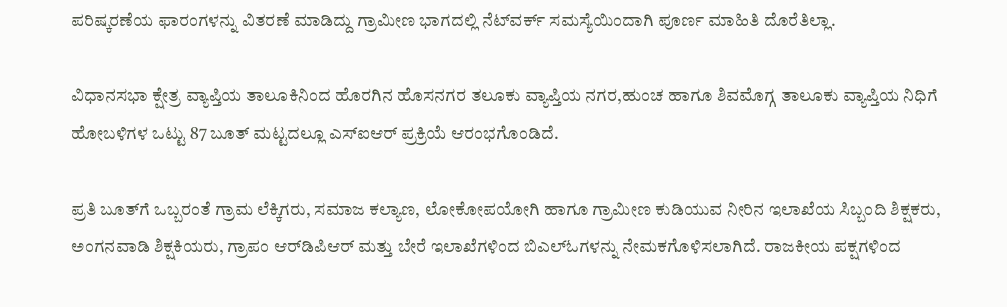ಪರಿಷ್ಕರಣೆಯ ಫಾರಂಗಳನ್ನು ವಿತರಣೆ ಮಾಡಿದ್ದು ಗ್ರಾಮೀಣ ಭಾಗದಲ್ಲಿ ನೆಟ್‍ವರ್ಕ್ ಸಮಸ್ಯೆಯಿಂದಾಗಿ ಪೂರ್ಣ ಮಾಹಿತಿ ದೊರೆತಿಲ್ಲಾ.

ವಿಧಾನಸಭಾ ಕ್ಷೇತ್ರ ವ್ಯಾಪ್ತಿಯ ತಾಲೂಕಿನಿಂದ ಹೊರಗಿನ ಹೊಸನಗರ ತಲೂಕು ವ್ಯಾಪ್ತಿಯ ನಗರ,ಹುಂಚ ಹಾಗೂ ಶಿವಮೊಗ್ಗ ತಾಲೂಕು ವ್ಯಾಪ್ತಿಯ ನಿಧಿಗೆ ಹೋಬಳಿಗಳ ಒಟ್ಟು 87 ಬೂತ್ ಮಟ್ಟದಲ್ಲೂ ಎಸ್‍ಐಆರ್ ಪ್ರಕ್ರಿಯೆ ಆರಂಭಗೊಂಡಿದೆ.

ಪ್ರತಿ ಬೂತ್‍ಗೆ ಒಬ್ಬರಂತೆ ಗ್ರಾಮ ಲೆಕ್ಕಿಗರು, ಸಮಾಜ ಕಲ್ಯಾಣ, ಲೋಕೋಪಯೋಗಿ ಹಾಗೂ ಗ್ರಾಮೀಣ ಕುಡಿಯುವ ನೀರಿನ ಇಲಾಖೆಯ ಸಿಬ್ಬಂದಿ ಶಿಕ್ಷಕರು, ಅಂಗನವಾಡಿ ಶಿಕ್ಷಕಿಯರು, ಗ್ರಾಪಂ ಆರ್‌ಡಿಪಿಆರ್ ಮತ್ತು ಬೇರೆ ಇಲಾಖೆಗಳಿಂದ ಬಿಎಲ್‍ಓಗಳನ್ನು ನೇಮಕಗೊಳಿಸಲಾಗಿದೆ. ರಾಜಕೀಯ ಪಕ್ಷಗಳಿಂದ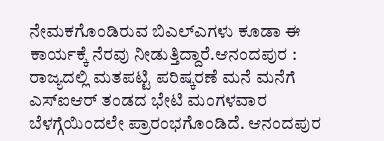ನೇಮಕಗೊಂಡಿರುವ ಬಿಎಲ್‍ಎಗಳು ಕೂಡಾ ಈ ಕಾರ್ಯಕ್ಕೆ ನೆರವು ನೀಡುತ್ತಿದ್ದಾರೆ.ಆನಂದಪುರ : ರಾಜ್ಯದಲ್ಲಿ ಮತಪಟ್ಟಿ ಪರಿಷ್ಕರಣೆ ಮನೆ ಮನೆಗೆ ಎಸ್ಐಆರ್ ತಂಡದ ಭೇಟಿ ಮಂಗಳವಾರ ಬೆಳಗ್ಗೆಯಿಂದಲೇ ಪ್ರಾರಂಭಗೊಂಡಿದೆ. ಆನಂದಪುರ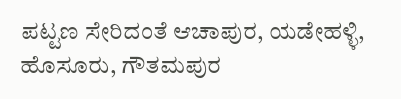ಪಟ್ಟಣ ಸೇರಿದಂತೆ ಆಚಾಪುರ, ಯಡೇಹಳ್ಳಿ, ಹೊಸೂರು, ಗೌತಮಪುರ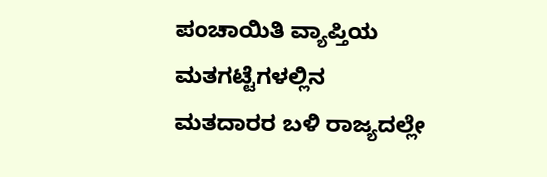ಪಂಚಾಯಿತಿ ವ್ಯಾಪ್ತಿಯ ಮತಗಟ್ಟೆಗಳಲ್ಲಿನ ಮತದಾರರ ಬಳಿ ರಾಜ್ಯದಲ್ಲೇ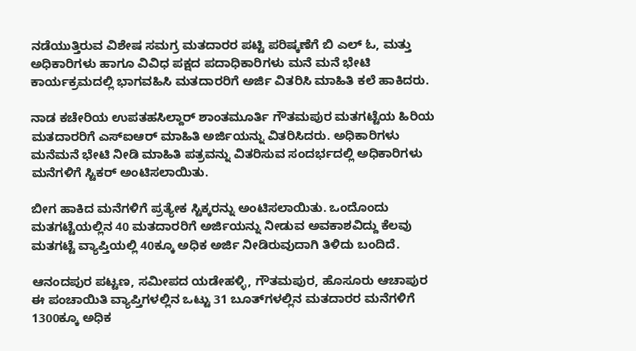ನಡೆಯುತ್ತಿರುವ ವಿಶೇಷ ಸಮಗ್ರ ಮತದಾರರ ಪಟ್ಟಿ ಪರಿಷ್ಕಣೆಗೆ ಬಿ ಎಲ್ ಓ, ಮತ್ತು ಅಧಿಕಾರಿಗಳು ಹಾಗೂ ವಿವಿಧ ಪಕ್ಷದ ಪದಾಧಿಕಾರಿಗಳು ಮನೆ ಮನೆ ಭೇಟಿ ಕಾರ್ಯಕ್ರಮದಲ್ಲಿ ಭಾಗವಹಿಸಿ ಮತದಾರರಿಗೆ ಅರ್ಜಿ ವಿತರಿಸಿ ಮಾಹಿತಿ ಕಲೆ ಹಾಕಿದರು.

ನಾಡ ಕಚೇರಿಯ ಉಪತಹಸಿಲ್ದಾರ್ ಶಾಂತಮೂರ್ತಿ ಗೌತಮಪುರ ಮತಗಟ್ಟೆಯ ಹಿರಿಯ ಮತದಾರರಿಗೆ ಎಸ್ಐಆರ್ ಮಾಹಿತಿ ಅರ್ಜಿಯನ್ನು ವಿತರಿಸಿದರು. ಅಧಿಕಾರಿಗಳು ಮನೆಮನೆ ಭೇಟಿ ನೀಡಿ ಮಾಹಿತಿ ಪತ್ರವನ್ನು ವಿತರಿಸುವ ಸಂದರ್ಭದಲ್ಲಿ ಅಧಿಕಾರಿಗಳು ಮನೆಗಳಿಗೆ ಸ್ಟಿಕರ್ ಅಂಟಿಸಲಾಯಿತು.

ಬೀಗ ಹಾಕಿದ ಮನೆಗಳಿಗೆ ಪ್ರತ್ಯೇಕ ಸ್ಟಿಕ್ಕರನ್ನು ಅಂಟಿಸಲಾಯಿತು. ಒಂದೊಂದು ಮತಗಟ್ಟೆಯಲ್ಲಿನ 40 ಮತದಾರರಿಗೆ ಅರ್ಜಿಯನ್ನು ನೀಡುವ ಅವಕಾಶವಿದ್ದು ಕೆಲವು ಮತಗಟ್ಟೆ ವ್ಯಾಪ್ತಿಯಲ್ಲಿ 40ಕ್ಕೂ ಅಧಿಕ ಅರ್ಜಿ ನೀಡಿರುವುದಾಗಿ ತಿಳಿದು ಬಂದಿದೆ.

ಆನಂದಪುರ ಪಟ್ಟಣ, ಸಮೀಪದ ಯಡೇಹಳ್ಳಿ, ಗೌತಮಪುರ, ಹೊಸೂರು ಆಚಾಪುರ ಈ ಪಂಚಾಯಿತಿ ವ್ಯಾಪ್ತಿಗಳಲ್ಲಿನ ಒಟ್ಟು 31 ಬೂತ್‌ಗಳಲ್ಲಿನ ಮತದಾರರ ಮನೆಗಳಿಗೆ 1300ಕ್ಕೂ ಅಧಿಕ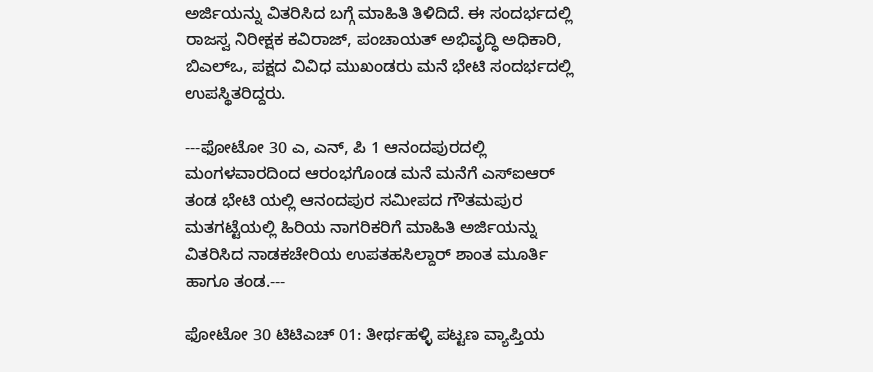ಅರ್ಜಿಯನ್ನು ವಿತರಿಸಿದ ಬಗ್ಗೆ ಮಾಹಿತಿ ತಿಳಿದಿದೆ. ಈ ಸಂದರ್ಭದಲ್ಲಿ ರಾಜಸ್ವ ನಿರೀಕ್ಷಕ ಕವಿರಾಜ್, ಪಂಚಾಯತ್ ಅಭಿವೃದ್ಧಿ ಅಧಿಕಾರಿ, ಬಿಎಲ್‌ಒ, ಪಕ್ಷದ ವಿವಿಧ ಮುಖಂಡರು ಮನೆ ಭೇಟಿ ಸಂದರ್ಭದಲ್ಲಿ ಉಪಸ್ಥಿತರಿದ್ದರು.

---ಫೋಟೋ 30 ಎ, ಎನ್, ಪಿ 1 ಆನಂದಪುರದಲ್ಲಿ ಮಂಗಳವಾರದಿಂದ ಆರಂಭಗೊಂಡ ಮನೆ ಮನೆಗೆ ಎಸ್ಐಆರ್ ತಂಡ ಭೇಟಿ ಯಲ್ಲಿ ಆನಂದಪುರ ಸಮೀಪದ ಗೌತಮಪುರ ಮತಗಟ್ಟೆಯಲ್ಲಿ ಹಿರಿಯ ನಾಗರಿಕರಿಗೆ ಮಾಹಿತಿ ಅರ್ಜಿಯನ್ನು ವಿತರಿಸಿದ ನಾಡಕಚೇರಿಯ ಉಪತಹಸಿಲ್ದಾರ್ ಶಾಂತ ಮೂರ್ತಿ ಹಾಗೂ ತಂಡ.---

ಫೋಟೋ 30 ಟಿಟಿಎಚ್ 01: ತೀರ್ಥಹಳ್ಳಿ ಪಟ್ಟಣ ವ್ಯಾಪ್ತಿಯ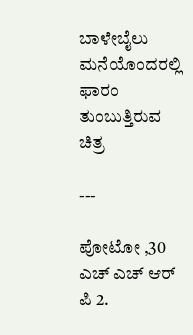ಬಾಳೇಬೈಲು ಮನೆಯೊಂದರಲ್ಲಿ ಫಾರಂ ತುಂಬುತ್ತಿರುವ ಚಿತ್ರ

---

ಪೋಟೋ ,30 ಎಚ್ ಎಚ್ ಆರ್ ಪಿ 2.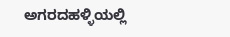ಅಗರದಹಳ್ಳಿಯಲ್ಲಿ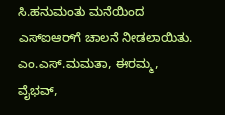ಸಿ.ಹನುಮಂತು ಮನೆಯಿಂದ ಎಸ್ಐಆರ್‌ಗೆ ಚಾಲನೆ ನೀಡಲಾಯಿತು. ಎಂ.ಎಸ್.ಮಮತಾ, ಈರಮ್ಮ, ವೈಭವ್,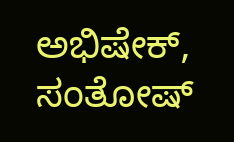ಅಭಿಷೇಕ್, ಸಂತೋಷ್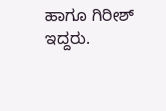ಹಾಗೂ ಗಿರೀಶ್ ಇದ್ದರು.